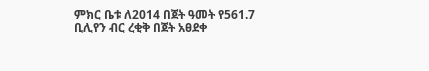ምክር ቤቱ ለ2014 በጀት ዓመት የ561.7 ቢሊየን ብር ረቂቅ በጀት አፀደቀ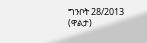ግንቦት 28/2013 (ዋልታ)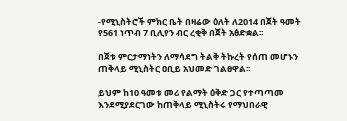-የሚኒስትሮች ምክር ቤት በዛሬው ዕለት ለ2014 በጀት ዓመት የ561 ነጥብ 7 ቢሊየን ብር ረቂቅ በጀት አፅድቋል፡፡

በጀቱ ምርታማነትን ለማሳደግ ትልቅ ትኩረት የሰጠ መሆኑን ጠቅላይ ሚኒስትር ዐቢይ አህመድ ገልፀዋል፡፡

ይህም ከ10 ዓመቱ መሪ የልማት ዕቅድ ጋር የተጣጣመ እንደሚያደርገው ከጠቅላይ ሚኒስትሩ የማህበራዊ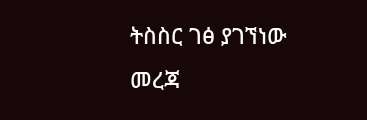ትስስር ገፅ ያገኘነው መረጃ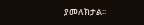ያመለክታል፡፡